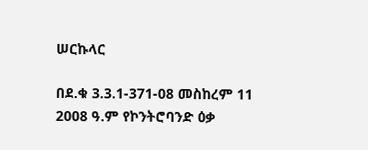ሠርኩላር

በደ.ቁ 3.3.1-371-08 መስከረም 11 2008 ዓ.ም የኮንትሮባንድ ዕቃ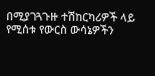በሚያገጓጉዙ ተሽከርካሪዎች ላይ የሚሰቱ የውርስ ውሳኔዎችን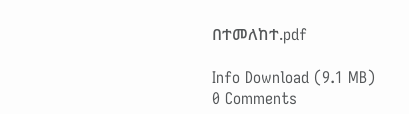በተመለከተ.pdf

Info Download (9.1 MB)
0 Comments